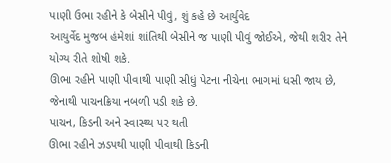પાણી ઉભા રહીને કે બેસીને પીવું, શું કહે છે આર્યુવેદ
આયુર્વેદ મુજબ હંમેશાં શાંતિથી બેસીને જ પાણી પીવું જોઈએ, જેથી શરીર તેને યોગ્ય રીતે શોષી શકે.
ઊભા રહીને પાણી પીવાથી પાણી સીધું પેટના નીચેના ભાગમાં ધસી જાય છે, જેનાથી પાચનક્રિયા નબળી પડી શકે છે.
પાચન, કિડની અને સ્વાસ્થ્ય પર થતી
ઊભા રહીને ઝડપથી પાણી પીવાથી કિડની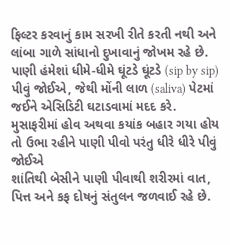ફિલ્ટર કરવાનું કામ સરખી રીતે કરતી નથી અને લાંબા ગાળે સાંધાનો દુખાવાનું જોખમ રહે છે.
પાણી હંમેશાં ધીમે-ધીમે ઘૂંટડે ઘૂંટડે (sip by sip) પીવું જોઈએ, જેથી મોંની લાળ (saliva) પેટમાં જઈને એસિડિટી ઘટાડવામાં મદદ કરે.
મુસાફરીમાં હોવ અથવા કયાંક બહાર ગયા હોય તો ઉભા રહીને પાણી પીવો પરંતુ ધીરે ધીરે પીવું જોઈએ
શાંતિથી બેસીને પાણી પીવાથી શરીરમાં વાત, પિત્ત અને કફ દોષનું સંતુલન જળવાઈ રહે છે.